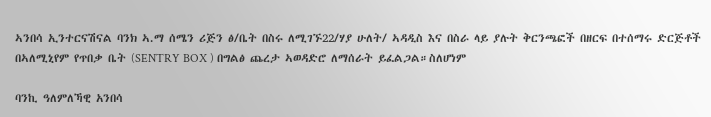ኣንበሳ ኢንተርናሽናል ባንክ ኣ.ማ ሰሜን ሪጅን ፅ/ቤት በስሩ ለሚገኙ22/ሃያ ሁለት/ ኣዳዲስ እና በስራ ላይ ያሉት ቅርንጫፎች በዘርፍ በተሰማሩ ድርጅቶች በኣለሚኒየም የጥበቃ ቤት (SENTRY BOX ) በግልፅ ጨረታ ኣወዳድሮ ለማሰራት ይፈልጋል።ስለሆነም

ባንኪ ዓለምለኻዊ አንበሳ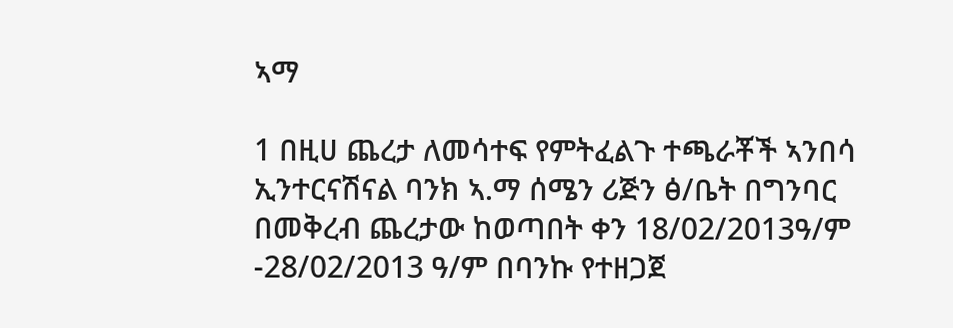ኣማ

1 በዚሀ ጨረታ ለመሳተፍ የምትፈልጉ ተጫራቾች ኣንበሳ ኢንተርናሽናል ባንክ ኣ.ማ ሰሜን ሪጅን ፅ/ቤት በግንባር በመቅረብ ጨረታው ከወጣበት ቀን 18/02/2013ዓ/ም -28/02/2013 ዓ/ም በባንኩ የተዘጋጀ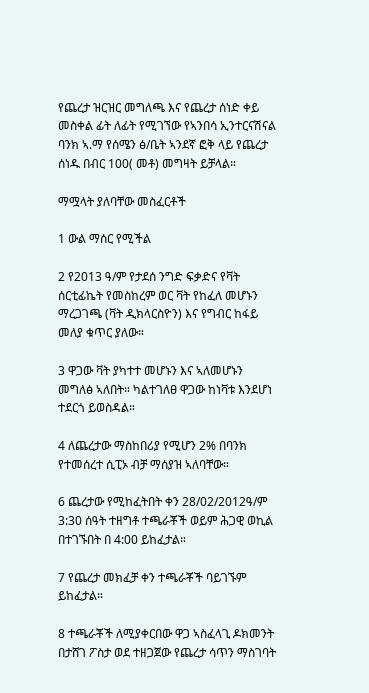የጨረታ ዝርዝር መግለጫ እና የጨረታ ሰነድ ቀይ መስቀል ፊት ለፊት የሚገኘው የኣንበሳ ኢንተርናሽናል ባንክ ኣ.ማ የሰሜን ፅ/ቤት ኣንደኛ ፎቅ ላይ የጨረታ ሰነዱ በብር 100( መቶ) መግዛት ይቻላል።

ማሟላት ያለባቸው መስፈርቶች

1 ውል ማሰር የሚችል

2 የ2013 ዓ/ም የታደሰ ንግድ ፍቃድና የቫት ሰርቲፊኬት የመስከረም ወር ቫት የከፈለ መሆኑን ማረጋገጫ (ቫት ዲክላርስዮን) እና የግብር ከፋይ መለያ ቁጥር ያለው።

3 ዋጋው ቫት ያካተተ መሆኑን እና ኣለመሆኑን መግለፅ ኣለበት። ካልተገለፀ ዋጋው ከነቫቱ እንደሆነ ተደርጎ ይወስዳል።

4 ለጨረታው ማስከበሪያ የሚሆን 2% በባንክ የተመሰረተ ሲፒኦ ብቻ ማሰያዝ ኣለባቸው።

6 ጨረታው የሚከፈትበት ቀን 28/02/2012ዓ/ም 3:30 ሰዓት ተዘግቶ ተጫራቾች ወይም ሕጋዊ ወኪል በተገኙበት በ 4:00 ይከፈታል።

7 የጨረታ መክፈቻ ቀን ተጫራቾች ባይገኙም ይከፈታል።

8 ተጫራቾች ለሚያቀርበው ዋጋ ኣስፈላጊ ዶክመንት በታሸገ ፖስታ ወደ ተዘጋጀው የጨረታ ሳጥን ማስገባት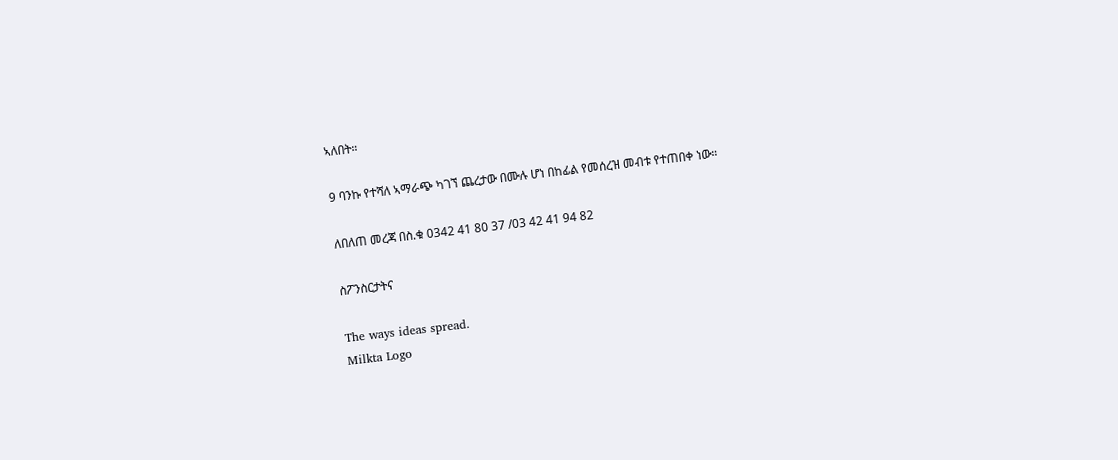ኣለበት።

9 ባንኩ የተሻለ ኣማራጭ ካገኘ ጨረታው በሙሉ ሆነ በከፊል የመሰረዝ መብቱ የተጠበቀ ነው።

ለበለጠ መረጃ በስ.ቁ 0342 41 80 37 /03 42 41 94 82

ስፖንስርታትና

The ways ideas spread.
Milkta Logo